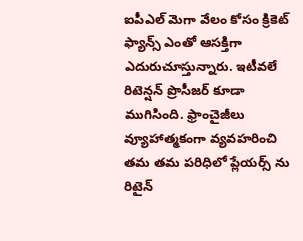ఐపీఎల్ మెగా వేలం కోసం క్రికెట్ ఫ్యాన్స్ ఎంతో ఆసక్తిగా ఎదురుచూస్తున్నారు. ఇటీవలే రిటెన్షన్ ప్రొసీజర్ కూడా ముగిసింది. ఫ్రాంచైజీలు వ్యూహాత్మకంగా వ్యవహరించి తమ తమ పరిధిలో ప్లేయర్స్ ను రిటైన్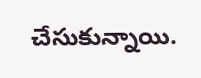చేసుకున్నాయి.